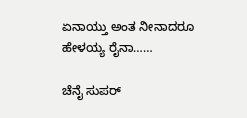ಏನಾಯ್ತು ಅಂತ ನೀನಾದರೂ ಹೇಳಯ್ಯ ರೈನಾ……

ಚೆನೈ ಸುಪರ್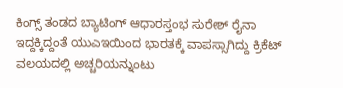ಕಿಂಗ್ಸ್ ತಂಡದ ಬ್ಯಾಟಿಂಗ್ ಆಧಾರಸ್ತಂಭ ಸುರೇಶ್ ರೈನಾ ಇದ್ದಕ್ಕಿದ್ದಂತೆ ಯುಎಇಯಿಂದ ಭಾರತಕ್ಕೆ ವಾಪಸ್ಸಾಗಿದ್ದು ಕ್ರಿಕೆಟ್ ವಲಯದಲ್ಲಿ ಅಚ್ಚರಿಯನ್ನುಂಟು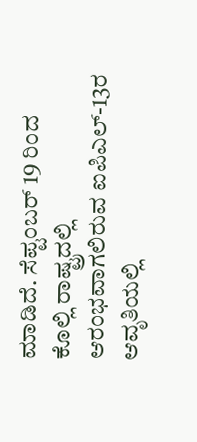ಮಾಡಿದೆ. ಸೆಪ್ಟಂಬರ್ 19 ರಿಂದ ಕೊಲ್ಲಿ ರಾಷ್ಟ್ರದಲ್ಲಿ ಆರಂಭವಾಗಲಿರುವ ಐಪಿಎಲ್-13ರ ಆವೃತಿಯಲ್ಲಿ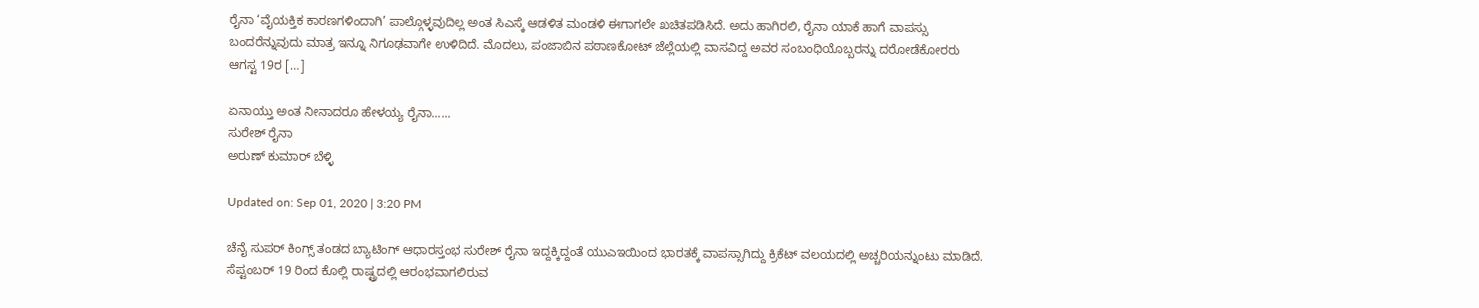ರೈನಾ ‘ವೈಯಕ್ತಿಕ ಕಾರಣಗಳಿಂದಾಗಿ’ ಪಾಲ್ಗೊಳ್ಳವುದಿಲ್ಲ ಅಂತ ಸಿಎಸ್ಕೆ ಆಡಳಿತ ಮಂಡಳಿ ಈಗಾಗಲೇ ಖಚಿತಪಡಿಸಿದೆ. ಅದು ಹಾಗಿರಲಿ, ರೈನಾ ಯಾಕೆ ಹಾಗೆ ವಾಪಸ್ಸು ಬಂದರೆನ್ನುವುದು ಮಾತ್ರ ಇನ್ನೂ ನಿಗೂಢವಾಗೇ ಉಳಿದಿದೆ. ಮೊದಲು, ಪಂಜಾಬಿನ ಪಠಾಣಕೋಟ್ ಜೆಲ್ಲೆಯಲ್ಲಿ ವಾಸವಿದ್ದ ಅವರ ಸಂಬಂಧಿಯೊಬ್ಬರನ್ನು ದರೋಡೆಕೋರರು ಆಗಸ್ಟ 19ರ […]

ಏನಾಯ್ತು ಅಂತ ನೀನಾದರೂ ಹೇಳಯ್ಯ ರೈನಾ......
ಸುರೇಶ್ ರೈನಾ
ಅರುಣ್ ಕುಮಾರ್ ಬೆಳ್ಳಿ

Updated on: Sep 01, 2020 | 3:20 PM

ಚೆನೈ ಸುಪರ್ ಕಿಂಗ್ಸ್ ತಂಡದ ಬ್ಯಾಟಿಂಗ್ ಆಧಾರಸ್ತಂಭ ಸುರೇಶ್ ರೈನಾ ಇದ್ದಕ್ಕಿದ್ದಂತೆ ಯುಎಇಯಿಂದ ಭಾರತಕ್ಕೆ ವಾಪಸ್ಸಾಗಿದ್ದು ಕ್ರಿಕೆಟ್ ವಲಯದಲ್ಲಿ ಅಚ್ಚರಿಯನ್ನುಂಟು ಮಾಡಿದೆ. ಸೆಪ್ಟಂಬರ್ 19 ರಿಂದ ಕೊಲ್ಲಿ ರಾಷ್ಟ್ರದಲ್ಲಿ ಆರಂಭವಾಗಲಿರುವ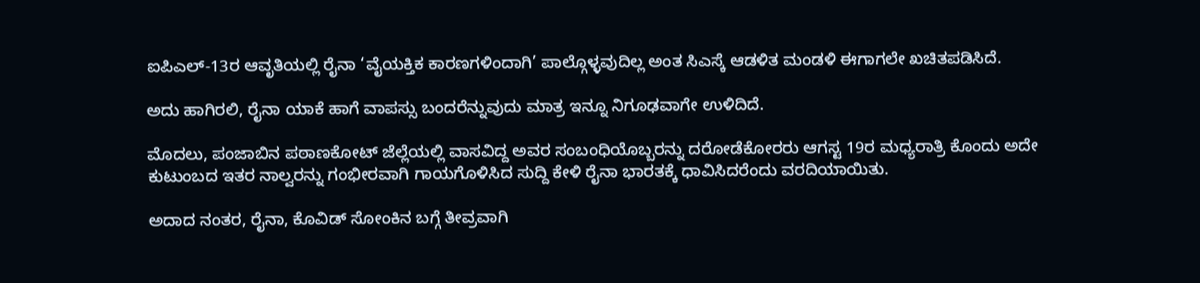ಐಪಿಎಲ್-13ರ ಆವೃತಿಯಲ್ಲಿ ರೈನಾ ‘ವೈಯಕ್ತಿಕ ಕಾರಣಗಳಿಂದಾಗಿ’ ಪಾಲ್ಗೊಳ್ಳವುದಿಲ್ಲ ಅಂತ ಸಿಎಸ್ಕೆ ಆಡಳಿತ ಮಂಡಳಿ ಈಗಾಗಲೇ ಖಚಿತಪಡಿಸಿದೆ.

ಅದು ಹಾಗಿರಲಿ, ರೈನಾ ಯಾಕೆ ಹಾಗೆ ವಾಪಸ್ಸು ಬಂದರೆನ್ನುವುದು ಮಾತ್ರ ಇನ್ನೂ ನಿಗೂಢವಾಗೇ ಉಳಿದಿದೆ.

ಮೊದಲು, ಪಂಜಾಬಿನ ಪಠಾಣಕೋಟ್ ಜೆಲ್ಲೆಯಲ್ಲಿ ವಾಸವಿದ್ದ ಅವರ ಸಂಬಂಧಿಯೊಬ್ಬರನ್ನು ದರೋಡೆಕೋರರು ಆಗಸ್ಟ 19ರ ಮಧ್ಯರಾತ್ರಿ ಕೊಂದು ಅದೇ ಕುಟುಂಬದ ಇತರ ನಾಲ್ವರನ್ನು ಗಂಭೀರವಾಗಿ ಗಾಯಗೊಳಿಸಿದ ಸುದ್ದಿ ಕೇಳಿ ರೈನಾ ಭಾರತಕ್ಕೆ ಧಾವಿಸಿದರೆಂದು ವರದಿಯಾಯಿತು.

ಅದಾದ ನಂತರ, ರೈನಾ, ಕೊವಿಡ್ ಸೋಂಕಿನ ಬಗ್ಗೆ ತೀವ್ರವಾಗಿ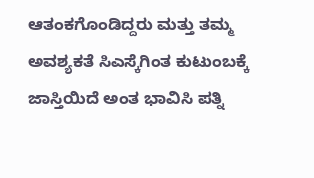ಆತಂಕಗೊಂಡಿದ್ದರು ಮತ್ತು ತಮ್ಮ ಅವಶ್ಯಕತೆ ಸಿಎಸ್ಕೆಗಿಂತ ಕುಟುಂಬಕ್ಕೆ ಜಾಸ್ತಿಯಿದೆ ಅಂತ ಭಾವಿಸಿ ಪತ್ನಿ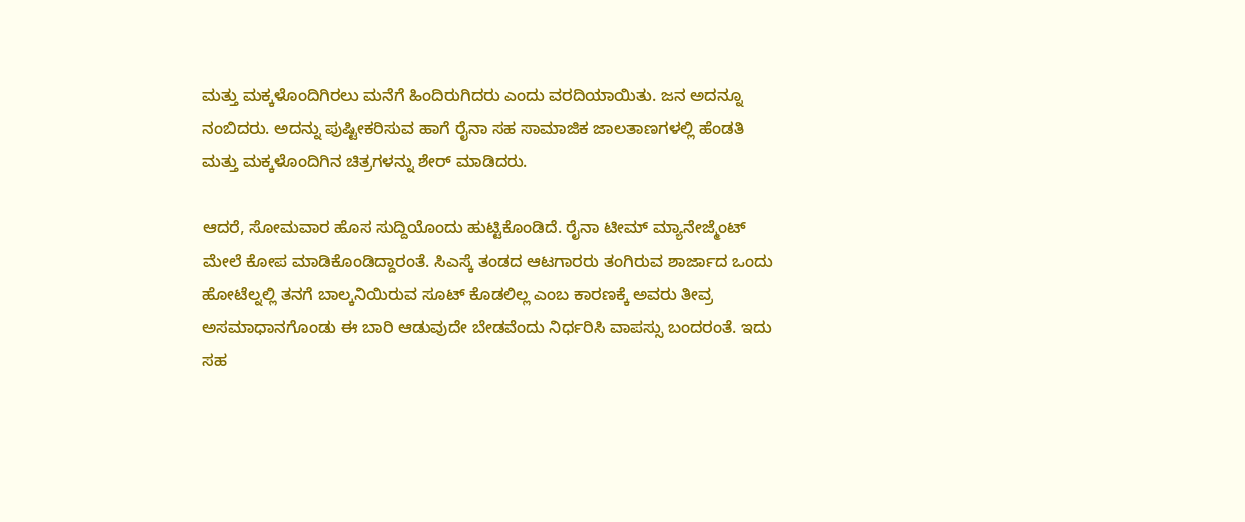ಮತ್ತು ಮಕ್ಕಳೊಂದಿಗಿರಲು ಮನೆಗೆ ಹಿಂದಿರುಗಿದರು ಎಂದು ವರದಿಯಾಯಿತು. ಜನ ಅದನ್ನೂ ನಂಬಿದರು. ಅದನ್ನು ಪುಷ್ಟೀಕರಿಸುವ ಹಾಗೆ ರೈನಾ ಸಹ ಸಾಮಾಜಿಕ ಜಾಲತಾಣಗಳಲ್ಲಿ ಹೆಂಡತಿ ಮತ್ತು ಮಕ್ಕಳೊಂದಿಗಿನ ಚಿತ್ರಗಳನ್ನು ಶೇರ್ ಮಾಡಿದರು.

ಆದರೆ, ಸೋಮವಾರ ಹೊಸ ಸುದ್ದಿಯೊಂದು ಹುಟ್ಟಿಕೊಂಡಿದೆ. ರೈನಾ ಟೀಮ್ ಮ್ಯಾನೇಜ್ಮೆಂಟ್ ಮೇಲೆ ಕೋಪ ಮಾಡಿಕೊಂಡಿದ್ದಾರಂತೆ. ಸಿಎಸ್ಕೆ ತಂಡದ ಆಟಗಾರರು ತಂಗಿರುವ ಶಾರ್ಜಾದ ಒಂದು ಹೋಟೆಲ್ನಲ್ಲಿ ತನಗೆ ಬಾಲ್ಕನಿಯಿರುವ ಸೂಟ್ ಕೊಡಲಿಲ್ಲ ಎಂಬ ಕಾರಣಕ್ಕೆ ಅವರು ತೀವ್ರ ಅಸಮಾಧಾನಗೊಂಡು ಈ ಬಾರಿ ಆಡುವುದೇ ಬೇಡವೆಂದು ನಿರ್ಧರಿಸಿ ವಾಪಸ್ಸು ಬಂದರಂತೆ. ಇದು ಸಹ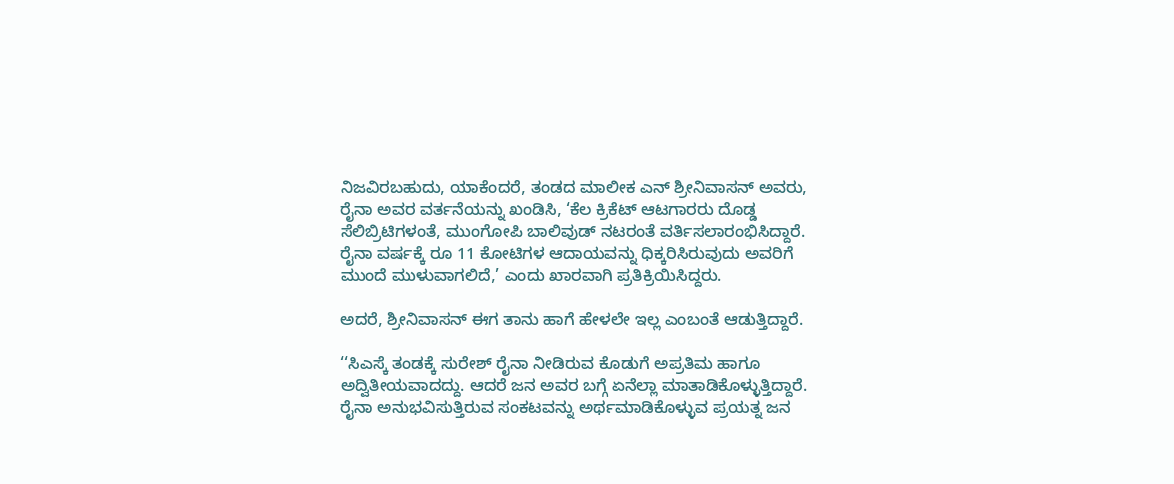ನಿಜವಿರಬಹುದು, ಯಾಕೆಂದರೆ, ತಂಡದ ಮಾಲೀಕ ಎನ್ ಶ್ರೀನಿವಾಸನ್ ಅವರು, ರೈನಾ ಅವರ ವರ್ತನೆಯನ್ನು ಖಂಡಿಸಿ, ‘ಕೆಲ ಕ್ರಿಕೆಟ್ ಆಟಗಾರರು ದೊಡ್ಡ ಸೆಲಿಬ್ರಿಟಿಗಳಂತೆ, ಮುಂಗೋಪಿ ಬಾಲಿವುಡ್ ನಟರಂತೆ ವರ್ತಿಸಲಾರಂಭಿಸಿದ್ದಾರೆ. ರೈನಾ ವರ್ಷಕ್ಕೆ ರೂ 11 ಕೋಟಿಗಳ ಆದಾಯವನ್ನು ಧಿಕ್ಕರಿಸಿರುವುದು ಅವರಿಗೆ ಮುಂದೆ ಮುಳುವಾಗಲಿದೆ,’ ಎಂದು ಖಾರವಾಗಿ ಪ್ರತಿಕ್ರಿಯಿಸಿದ್ದರು.

ಅದರೆ, ಶ್ರೀನಿವಾಸನ್ ಈಗ ತಾನು ಹಾಗೆ ಹೇಳಲೇ ಇಲ್ಲ ಎಂಬಂತೆ ಆಡುತ್ತಿದ್ದಾರೆ.

‘‘ಸಿಎಸ್ಕೆ ತಂಡಕ್ಕೆ ಸುರೇಶ್ ರೈನಾ ನೀಡಿರುವ ಕೊಡುಗೆ ಅಪ್ರತಿಮ ಹಾಗೂ ಅದ್ವಿತೀಯವಾದದ್ದು. ಆದರೆ ಜನ ಅವರ ಬಗ್ಗೆ ಏನೆಲ್ಲಾ ಮಾತಾಡಿಕೊಳ್ಳುತ್ತಿದ್ದಾರೆ. ರೈನಾ ಅನುಭವಿಸುತ್ತಿರುವ ಸಂಕಟವನ್ನು ಅರ್ಥಮಾಡಿಕೊಳ್ಳುವ ಪ್ರಯತ್ನ ಜನ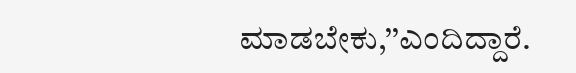ಮಾಡಬೇಕು,’’ಎಂದಿದ್ದಾರೆ.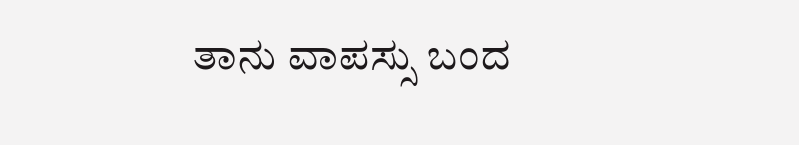ತಾನು ವಾಪಸ್ಸು ಬಂದ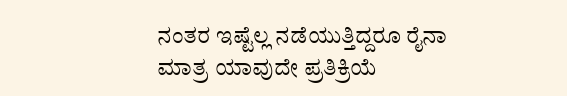ನಂತರ ಇಷ್ಟೆಲ್ಲ ನಡೆಯುತ್ತಿದ್ದರೂ ರೈನಾ ಮಾತ್ರ ಯಾವುದೇ ಪ್ರತಿಕ್ರಿಯೆ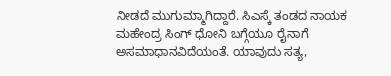ನೀಡದೆ ಮುಗುಮ್ಮಾಗಿದ್ದಾರೆ. ಸಿಎಸ್ಕೆ ತಂಡದ ನಾಯಕ ಮಹೇಂದ್ರ ಸಿಂಗ್ ಧೋನಿ ಬಗ್ಗೆಯೂ ರೈನಾಗೆ ಅಸಮಾಧಾನವಿದೆಯಂತೆ. ಯಾವುದು ಸತ್ಯ,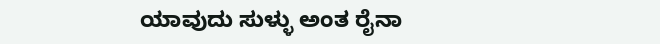ಯಾವುದು ಸುಳ್ಳು ಅಂತ ರೈನಾ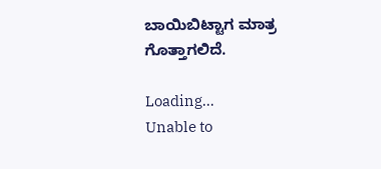ಬಾಯಿಬಿಟ್ಟಾಗ ಮಾತ್ರ ಗೊತ್ತಾಗಲಿದೆ.

Loading...
Unable to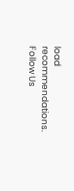load recommendations.
Follow Us